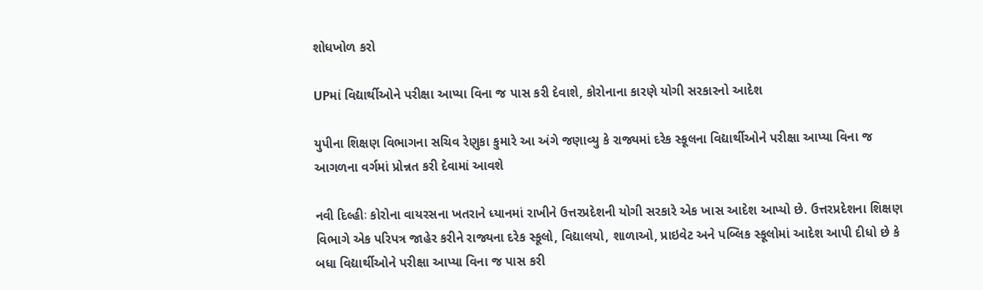શોધખોળ કરો

UPમાં વિદ્યાર્થીઓને પરીક્ષા આપ્યા વિના જ પાસ કરી દેવાશે, કોરોનાના કારણે યોગી સરકારનો આદેશ

યુપીના શિક્ષણ વિભાગના સચિવ રેણુકા કુમારે આ અંગે જણાવ્યુ કે રાજ્યમાં દરેક સ્કૂલના વિદ્યાર્થીઓને પરીક્ષા આપ્યા વિના જ આગળના વર્ગમાં પ્રોન્નત કરી દેવામાં આવશે

નવી દિલ્હીઃ કોરોના વાયરસના ખતરાને ધ્યાનમાં રાખીને ઉત્તરપ્રદેશની યોગી સરકારે એક ખાસ આદેશ આપ્યો છે. ઉત્તરપ્રદેશના શિક્ષણ વિભાગે એક પરિપત્ર જાહેર કરીને રાજ્યના દરેક સ્કૂલો, વિદ્યાલયો, શાળાઓ, પ્રાઇવેટ અને પબ્લિક સ્કૂલોમાં આદેશ આપી દીધો છે કે બધા વિદ્યાર્થીઓને પરીક્ષા આપ્યા વિના જ પાસ કરી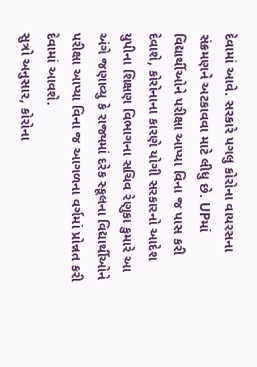દેવામાં આવે. સરકારે પગલુ કોરોના વાયરસના સંક્રમણને અટકાવવા માટે લીધુ છે. UPમાં વિદ્યાર્થીઓને પરીક્ષા આપ્યા વિના જ પાસ કરી દેવાશે, કોરોનાના કારણે યોગી સરકારનો આદેશ યુપીના શિક્ષણ વિભાગના સચિવ રેણુકા કુમારે આ અંગે જણાવ્યુ કે રાજ્યમાં દરેક સ્કૂલના વિદ્યાર્થીઓને પરીક્ષા આપ્યા વિના જ આગળના વર્ગમાં પ્રોન્નત કરી દેવામાં આવશે.
સુત્રો અનુસાર, કોરોના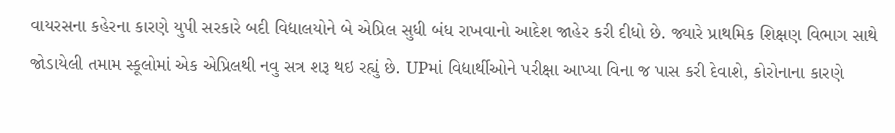વાયરસના કહેરના કારણે યુપી સરકારે બદી વિદ્યાલયોને બે એપ્રિલ સુધી બંધ રાખવાનો આદેશ જાહેર કરી દીધો છે. જ્યારે પ્રાથમિક શિક્ષણ વિભાગ સાથે જોડાયેલી તમામ સ્કૂલોમાં એક એપ્રિલથી નવુ સત્ર શરૂ થઇ રહ્યું છે. UPમાં વિદ્યાર્થીઓને પરીક્ષા આપ્યા વિના જ પાસ કરી દેવાશે, કોરોનાના કારણે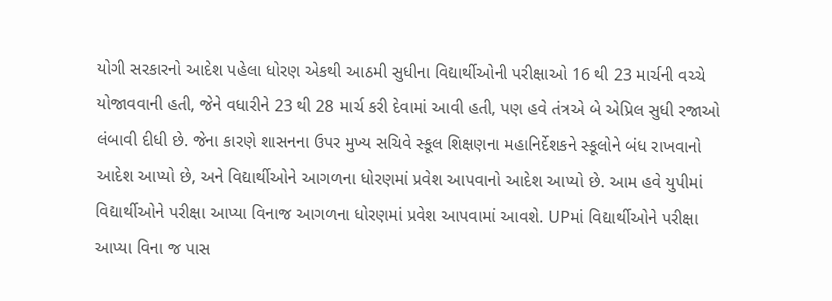યોગી સરકારનો આદેશ પહેલા ધોરણ એકથી આઠમી સુધીના વિદ્યાર્થીઓની પરીક્ષાઓ 16 થી 23 માર્ચની વચ્ચે યોજાવવાની હતી, જેને વધારીને 23 થી 28 માર્ચ કરી દેવામાં આવી હતી, પણ હવે તંત્રએ બે એપ્રિલ સુધી રજાઓ લંબાવી દીધી છે. જેના કારણે શાસનના ઉપર મુખ્ય સચિવે સ્કૂલ શિક્ષણના મહાનિર્દેશકને સ્કૂલોને બંધ રાખવાનો આદેશ આપ્યો છે, અને વિદ્યાર્થીઓને આગળના ધોરણમાં પ્રવેશ આપવાનો આદેશ આપ્યો છે. આમ હવે યુપીમાં વિદ્યાર્થીઓને પરીક્ષા આપ્યા વિનાજ આગળના ધોરણમાં પ્રવેશ આપવામાં આવશે. UPમાં વિદ્યાર્થીઓને પરીક્ષા આપ્યા વિના જ પાસ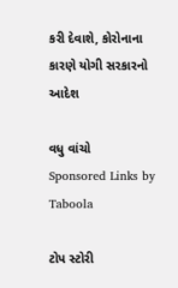કરી દેવાશે, કોરોનાના કારણે યોગી સરકારનો આદેશ

વધુ વાંચો
Sponsored Links by Taboola

ટોપ સ્ટોરી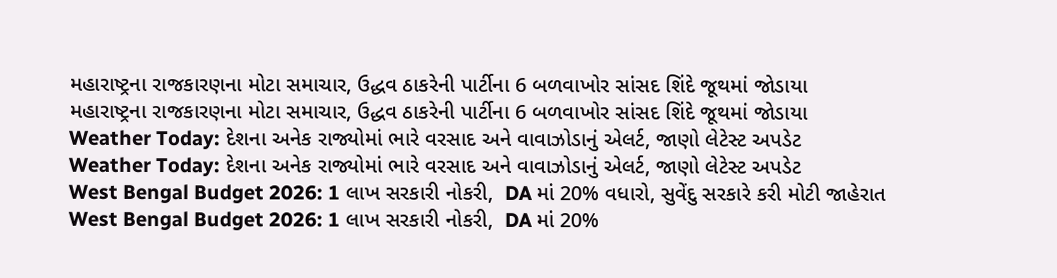મહારાષ્ટ્રના રાજકારણના મોટા સમાચાર, ઉદ્ધવ ઠાકરેની પાર્ટીના 6 બળવાખોર સાંસદ શિંદે જૂથમાં જોડાયા
મહારાષ્ટ્રના રાજકારણના મોટા સમાચાર, ઉદ્ધવ ઠાકરેની પાર્ટીના 6 બળવાખોર સાંસદ શિંદે જૂથમાં જોડાયા
Weather Today: દેશના અનેક રાજ્યોમાં ભારે વરસાદ અને વાવાઝોડાનું એલર્ટ, જાણો લેટેસ્ટ અપડેટ
Weather Today: દેશના અનેક રાજ્યોમાં ભારે વરસાદ અને વાવાઝોડાનું એલર્ટ, જાણો લેટેસ્ટ અપડેટ
West Bengal Budget 2026: 1 લાખ સરકારી નોકરી,  DA માં 20% વધારો, સુવેંદુ સરકારે કરી મોટી જાહેરાત
West Bengal Budget 2026: 1 લાખ સરકારી નોકરી,  DA માં 20%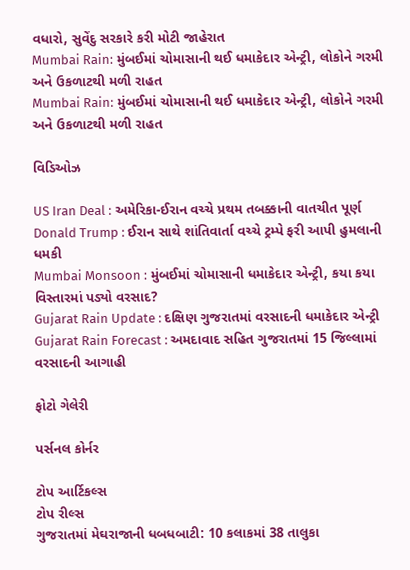વધારો, સુવેંદુ સરકારે કરી મોટી જાહેરાત
Mumbai Rain: મુંબઈમાં ચોમાસાની થઈ ધમાકેદાર એન્ટ્રી, લોકોને ગરમી અને ઉકળાટથી મળી રાહત
Mumbai Rain: મુંબઈમાં ચોમાસાની થઈ ધમાકેદાર એન્ટ્રી, લોકોને ગરમી અને ઉકળાટથી મળી રાહત

વિડિઓઝ

US Iran Deal : અમેરિકા-ઈરાન વચ્ચે પ્રથમ તબક્કાની વાતચીત પૂર્ણ
Donald Trump : ઈરાન સાથે શાંતિવાર્તા વચ્ચે ટ્રમ્પે ફરી આપી હુમલાની ધમકી
Mumbai Monsoon : મુંબઈમાં ચોમાસાની ધમાકેદાર એન્ટ્રી, કયા કયા વિસ્તારમાં પડ્યો વરસાદ?
Gujarat Rain Update : દક્ષિણ ગુજરાતમાં વરસાદની ધમાકેદાર એન્ટ્રી
Gujarat Rain Forecast : અમદાવાદ સહિત ગુજરાતમાં 15 જિલ્લામાં વરસાદની આગાહી

ફોટો ગેલેરી

પર્સનલ કોર્નર

ટોપ આર્ટિકલ્સ
ટોપ રીલ્સ
ગુજરાતમાં મેઘરાજાની ધબધબાટી: 10 કલાકમાં 38 તાલુકા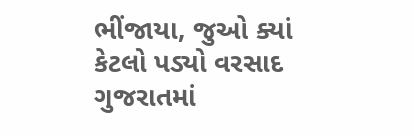ભીંજાયા, જુઓ ક્યાં કેટલો પડ્યો વરસાદ
ગુજરાતમાં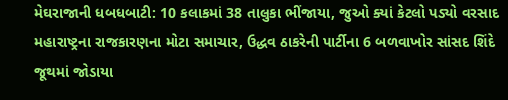મેઘરાજાની ધબધબાટી: 10 કલાકમાં 38 તાલુકા ભીંજાયા, જુઓ ક્યાં કેટલો પડ્યો વરસાદ
મહારાષ્ટ્રના રાજકારણના મોટા સમાચાર, ઉદ્ધવ ઠાકરેની પાર્ટીના 6 બળવાખોર સાંસદ શિંદે જૂથમાં જોડાયા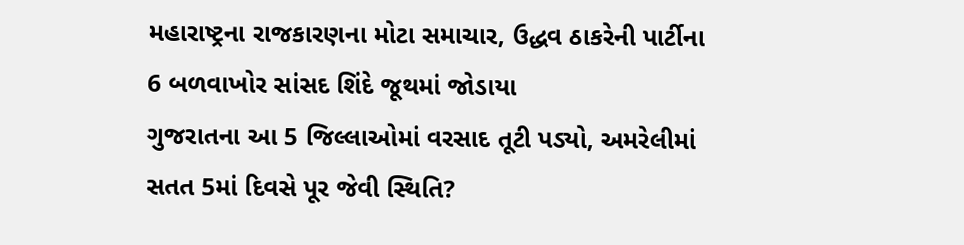મહારાષ્ટ્રના રાજકારણના મોટા સમાચાર, ઉદ્ધવ ઠાકરેની પાર્ટીના 6 બળવાખોર સાંસદ શિંદે જૂથમાં જોડાયા
ગુજરાતના આ 5 જિલ્લાઓમાં વરસાદ તૂટી પડ્યો, અમરેલીમાં સતત 5માં દિવસે પૂર જેવી સ્થિતિ?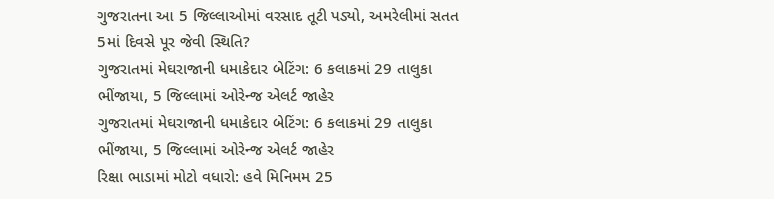ગુજરાતના આ 5 જિલ્લાઓમાં વરસાદ તૂટી પડ્યો, અમરેલીમાં સતત 5માં દિવસે પૂર જેવી સ્થિતિ?
ગુજરાતમાં મેઘરાજાની ધમાકેદાર બેટિંગ: 6 કલાકમાં 29 તાલુકા ભીંજાયા, 5 જિલ્લામાં ઓરેન્જ એલર્ટ જાહેર
ગુજરાતમાં મેઘરાજાની ધમાકેદાર બેટિંગ: 6 કલાકમાં 29 તાલુકા ભીંજાયા, 5 જિલ્લામાં ઓરેન્જ એલર્ટ જાહેર
રિક્ષા ભાડામાં મોટો વધારો: હવે મિનિમમ 25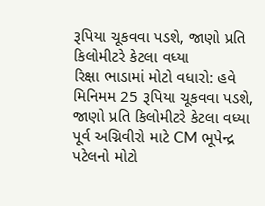રૂપિયા ચૂકવવા પડશે, જાણો પ્રતિ કિલોમીટરે કેટલા વધ્યા
રિક્ષા ભાડામાં મોટો વધારો: હવે મિનિમમ 25 રૂપિયા ચૂકવવા પડશે, જાણો પ્રતિ કિલોમીટરે કેટલા વધ્યા
પૂર્વ અગ્નિવીરો માટે CM ભૂપેન્દ્ર પટેલનો મોટો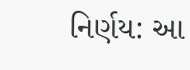નિર્ણય: આ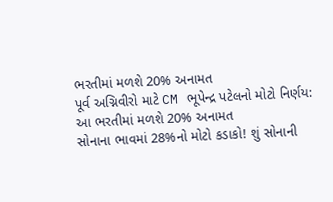ભરતીમાં મળશે 20% અનામત
પૂર્વ અગ્નિવીરો માટે CM ભૂપેન્દ્ર પટેલનો મોટો નિર્ણય: આ ભરતીમાં મળશે 20% અનામત
સોનાના ભાવમાં 28%નો મોટો કડાકો! શું સોનાની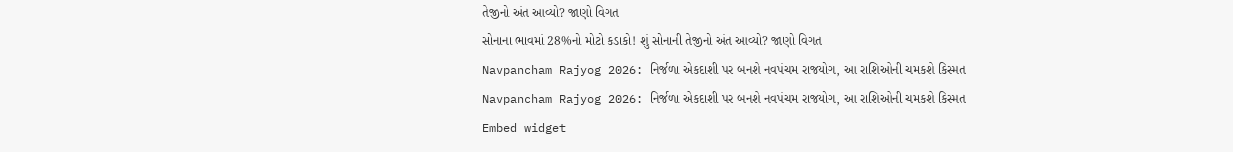તેજીનો અંત આવ્યો? જાણો વિગત
સોનાના ભાવમાં 28%નો મોટો કડાકો! શું સોનાની તેજીનો અંત આવ્યો? જાણો વિગત
Navpancham Rajyog 2026: નિર્જળા એકદાશી પર બનશે નવપંચમ રાજયોગ, આ રાશિઓની ચમકશે કિસ્મત
Navpancham Rajyog 2026: નિર્જળા એકદાશી પર બનશે નવપંચમ રાજયોગ, આ રાશિઓની ચમકશે કિસ્મત
Embed widget